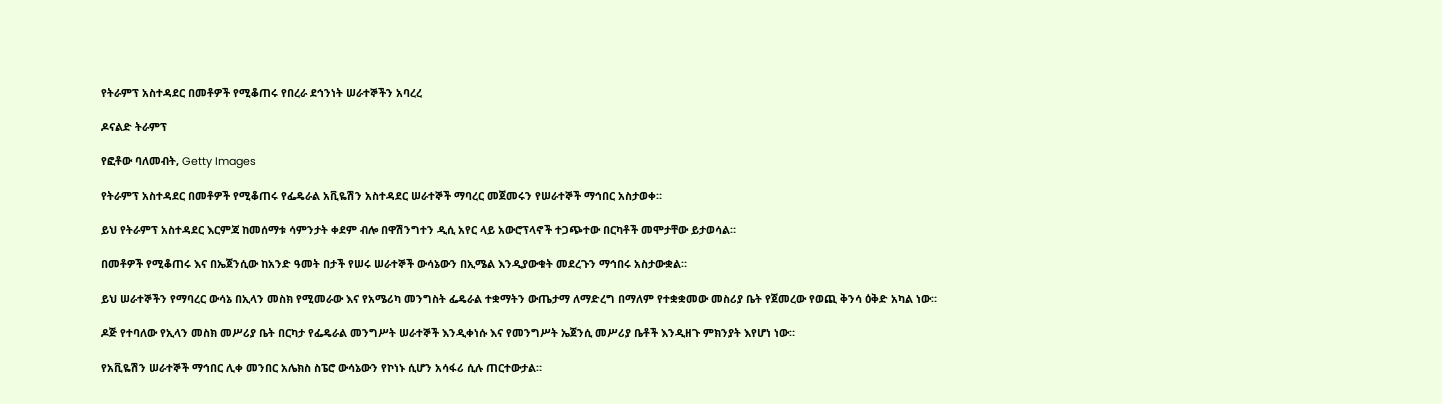የትራምፕ አስተዳደር በመቶዎች የሚቆጠሩ የበረራ ደኅንነት ሠራተኞችን አባረረ

ዶናልድ ትራምፕ

የፎቶው ባለመብት, Getty Images

የትራምፕ አስተዳደር በመቶዎች የሚቆጠሩ የፌዴራል አቪዬሽን አስተዳደር ሠራተኞች ማባረር መጀመሩን የሠራተኞች ማኅበር አስታወቀ።

ይህ የትራምፕ አስተዳደር እርምጃ ከመሰማቱ ሳምንታት ቀደም ብሎ በዋሽንግተን ዲሲ አየር ላይ አውሮፕላኖች ተጋጭተው በርካቶች መሞታቸው ይታወሳል።

በመቶዎች የሚቆጠሩ እና በኤጀንሲው ከአንድ ዓመት በታች የሠሩ ሠራተኞች ውሳኔውን በኢሜል እንዲያውቁት መደረጉን ማኅበሩ አስታውቋል።

ይህ ሠራተኞችን የማባረር ውሳኔ በኢላን መስክ የሚመራው እና የአሜሪካ መንግስት ፌዴራል ተቋማትን ውጤታማ ለማድረግ በማለም የተቋቋመው መስሪያ ቤት የጀመረው የወጪ ቅንሳ ዕቅድ አካል ነው።

ዶጅ የተባለው የኢላን መስክ መሥሪያ ቤት በርካታ የፌዴራል መንግሥት ሠራተኞች እንዲቀነሱ እና የመንግሥት ኤጀንሲ መሥሪያ ቤቶች እንዲዘጉ ምክንያት እየሆነ ነው።

የአቪዬሽን ሠራተኞች ማኅበር ሊቀ መንበር አሌክስ ስፔሮ ውሳኔውን የኮነኑ ሲሆን አሳፋሪ ሲሉ ጠርተውታል።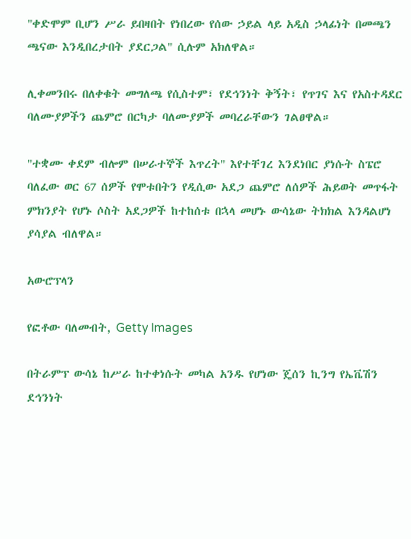"ቀድሞም ቢሆን ሥራ ይበዛበት የነበረው የሰው ኃይል ላይ አዲስ ኃላፊነት በመጫን ጫናው እንዲበረታበት ያደርጋል" ሲሉም አክለዋል።

ሊቀመንበሩ በለቀቁት መግለጫ የሲስተም፣ የደኅንነት ቅኝት፣ የጥገና እና የአስተዳደር ባለሙያዎችን ጨምሮ በርካታ ባለሙያዎች መባረራቸውን ገልፀዋል።

"ተቋሙ ቀደም ብሎም በሠራተኞች እጥረት" እየተቸገረ እንደነበር ያነሱት ስፔሮ ባለፈው ወር 67 ሰዎች የሞቱበትን የዲሲው አደጋ ጨምሮ ለሰዎች ሕይወት መጥፋት ምክንያት የሆኑ ሶስት አደጋዎች ከተከሰቱ በኋላ መሆኑ ውሳኔው ትክክል እንዳልሆነ ያሳያል ብለዋል።

አውሮፕላን

የፎቶው ባለመብት, Getty Images

በትራምፕ ውሳኔ ከሥራ ከተቀነሱት መካል አንዱ የሆነው ጄሰን ኪንግ የኤቬሽን ደኅንነት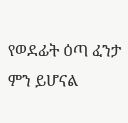የወደፊት ዕጣ ፈንታ ምን ይሆናል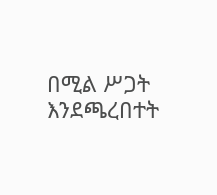በሚል ሥጋት እንደጫረበተት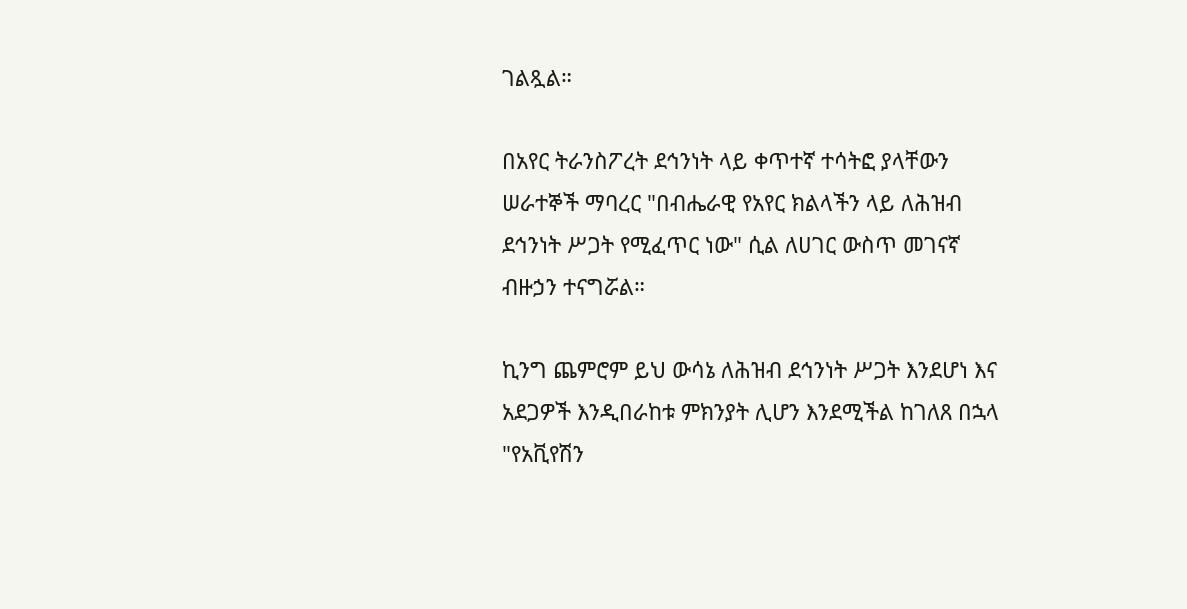ገልጿል።

በአየር ትራንስፖረት ደኅንነት ላይ ቀጥተኛ ተሳትፎ ያላቸውን ሠራተኞች ማባረር "በብሔራዊ የአየር ክልላችን ላይ ለሕዝብ ደኅንነት ሥጋት የሚፈጥር ነው" ሲል ለሀገር ውስጥ መገናኛ ብዙኃን ተናግሯል።

ኪንግ ጨምሮም ይህ ውሳኔ ለሕዝብ ደኅንነት ሥጋት እንደሆነ እና አደጋዎች እንዲበራከቱ ምክንያት ሊሆን እንደሚችል ከገለጸ በኋላ "የአቪየሽን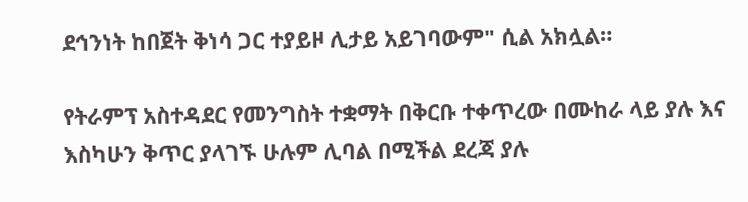ደኅንነት ከበጀት ቅነሳ ጋር ተያይዞ ሊታይ አይገባውም" ሲል አክሏል።

የትራምፕ አስተዳደር የመንግስት ተቋማት በቅርቡ ተቀጥረው በሙከራ ላይ ያሉ እና እስካሁን ቅጥር ያላገኙ ሁሉም ሊባል በሚችል ደረጃ ያሉ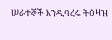ሠራተኞች እንዲባረሩ ትዕዛዝ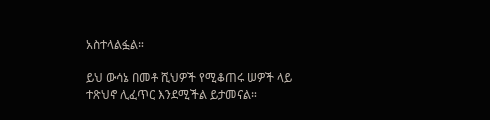አስተላልፏል።

ይህ ውሳኔ በመቶ ሺህዎች የሚቆጠሩ ሠዎች ላይ ተጽህኖ ሊፈጥር እንደሚችል ይታመናል።